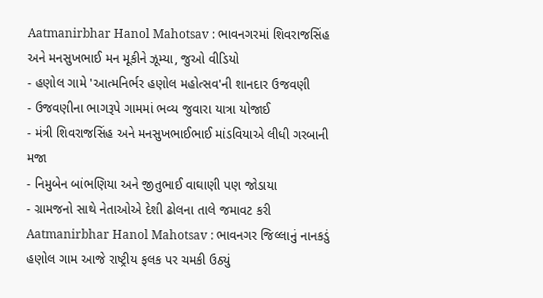Aatmanirbhar Hanol Mahotsav : ભાવનગરમાં શિવરાજસિંહ અને મનસુખભાઈ મન મૂકીને ઝૂમ્યા, જુઓ વીડિયો
- હણોલ ગામે 'આત્મનિર્ભર હણોલ મહોત્સવ'ની શાનદાર ઉજવણી
- ઉજવણીના ભાગરૂપે ગામમાં ભવ્ય જુવારા યાત્રા યોજાઈ
- મંત્રી શિવરાજસિંહ અને મનસુખભાઈભાઈ માંડવિયાએ લીધી ગરબાની મજા
- નિમુબેન બાંભણિયા અને જીતુભાઈ વાઘાણી પણ જોડાયા
- ગ્રામજનો સાથે નેતાઓએ દેશી ઢોલના તાલે જમાવટ કરી
Aatmanirbhar Hanol Mahotsav : ભાવનગર જિલ્લાનું નાનકડું હણોલ ગામ આજે રાષ્ટ્રીય ફલક પર ચમકી ઉઠ્યું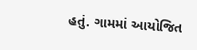હતું. ગામમાં આયોજિત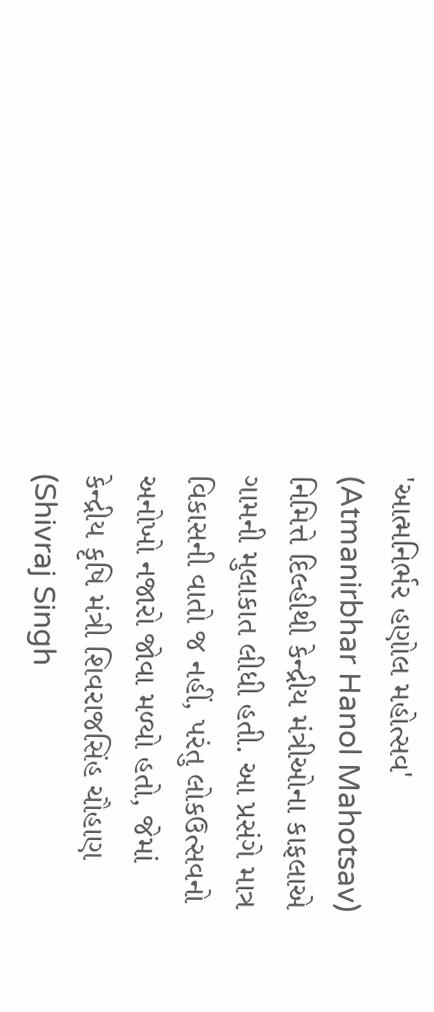'આત્મનિર્ભર હણોલ મહોત્સવ' (Atmanirbhar Hanol Mahotsav) નિમિત્તે દિલ્હીથી કેન્દ્રીય મંત્રીઓના કાફલાએ ગામની મુલાકાત લીધી હતી. આ પ્રસંગે માત્ર વિકાસની વાતો જ નહીં, પરંતુ લોકઉત્સવનો અનોખો નજારો જોવા મળ્યો હતો, જેમાં કેન્દ્રીય કૃષિ મંત્રી શિવરાજસિંહ ચૌહાણ (Shivraj Singh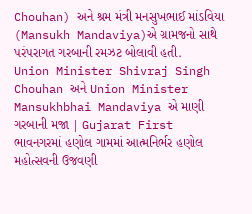Chouhan) અને શ્રમ મંત્રી મનસુખભાઈ માંડવિયા (Mansukh Mandaviya)એ ગ્રામજનો સાથે પરંપરાગત ગરબાની રમઝટ બોલાવી હતી.
Union Minister Shivraj Singh Chouhan અને Union Minister Mansukhbhai Mandaviya એ માણી ગરબાની મજા | Gujarat First
ભાવનગરમાં હણોલ ગામમાં આત્મનિર્ભર હણોલ મહોત્સવની ઉજવણી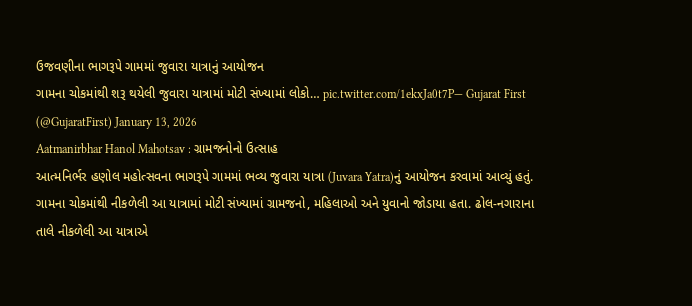ઉજવણીના ભાગરૂપે ગામમાં જુવારા યાત્રાનું આયોજન
ગામના ચોકમાંથી શરૂ થયેલી જુવારા યાત્રામાં મોટી સંખ્યામાં લોકો… pic.twitter.com/1ekxJa0t7P— Gujarat First (@GujaratFirst) January 13, 2026
Aatmanirbhar Hanol Mahotsav : ગ્રામજનોનો ઉત્સાહ
આત્મનિર્ભર હણોલ મહોત્સવના ભાગરૂપે ગામમાં ભવ્ય જુવારા યાત્રા (Juvara Yatra)નું આયોજન કરવામાં આવ્યું હતું. ગામના ચોકમાંથી નીકળેલી આ યાત્રામાં મોટી સંખ્યામાં ગ્રામજનો, મહિલાઓ અને યુવાનો જોડાયા હતા. ઢોલ-નગારાના તાલે નીકળેલી આ યાત્રાએ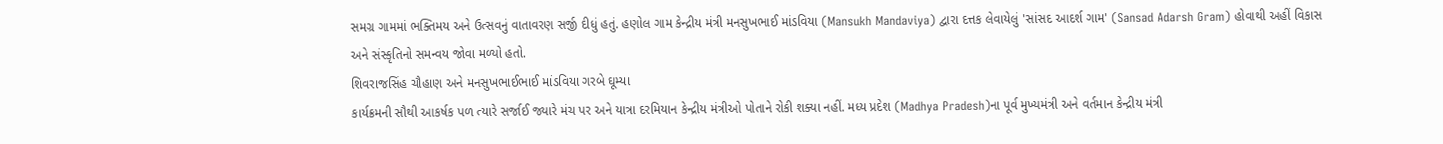સમગ્ર ગામમાં ભક્તિમય અને ઉત્સવનું વાતાવરણ સર્જી દીધું હતું. હણોલ ગામ કેન્દ્રીય મંત્રી મનસુખભાઈ માંડવિયા (Mansukh Mandaviya) દ્વારા દત્તક લેવાયેલું 'સાંસદ આદર્શ ગામ' (Sansad Adarsh Gram) હોવાથી અહીં વિકાસ અને સંસ્કૃતિનો સમન્વય જોવા મળ્યો હતો.
શિવરાજસિંહ ચૌહાણ અને મનસુખભાઈભાઈ માંડવિયા ગરબે ઘૂમ્યા
કાર્યક્રમની સૌથી આકર્ષક પળ ત્યારે સર્જાઈ જ્યારે મંચ પર અને યાત્રા દરમિયાન કેન્દ્રીય મંત્રીઓ પોતાને રોકી શક્યા નહીં. મધ્ય પ્રદેશ (Madhya Pradesh)ના પૂર્વ મુખ્યમંત્રી અને વર્તમાન કેન્દ્રીય મંત્રી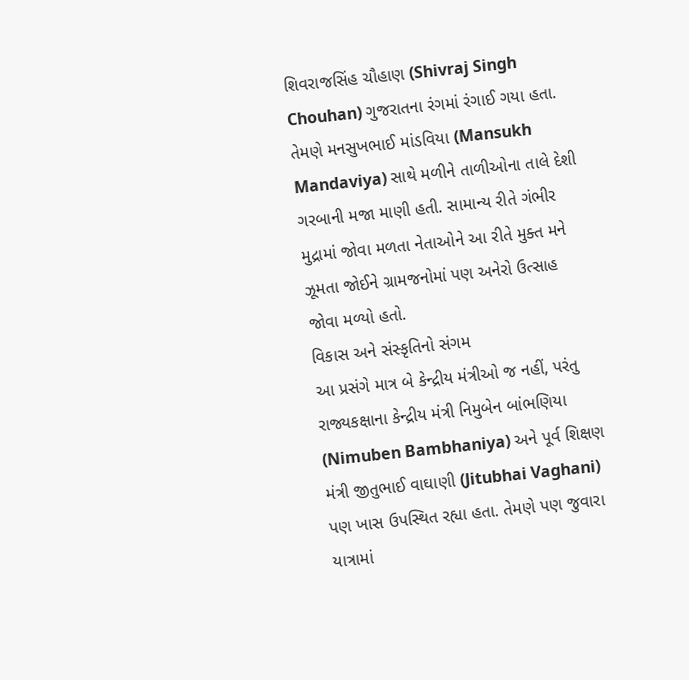શિવરાજસિંહ ચૌહાણ (Shivraj Singh Chouhan) ગુજરાતના રંગમાં રંગાઈ ગયા હતા. તેમણે મનસુખભાઈ માંડવિયા (Mansukh Mandaviya) સાથે મળીને તાળીઓના તાલે દેશી ગરબાની મજા માણી હતી. સામાન્ય રીતે ગંભીર મુદ્રામાં જોવા મળતા નેતાઓને આ રીતે મુક્ત મને ઝૂમતા જોઈને ગ્રામજનોમાં પણ અનેરો ઉત્સાહ જોવા મળ્યો હતો.
વિકાસ અને સંસ્કૃતિનો સંગમ
આ પ્રસંગે માત્ર બે કેન્દ્રીય મંત્રીઓ જ નહીં, પરંતુ રાજ્યકક્ષાના કેન્દ્રીય મંત્રી નિમુબેન બાંભણિયા (Nimuben Bambhaniya) અને પૂર્વ શિક્ષણ મંત્રી જીતુભાઈ વાઘાણી (Jitubhai Vaghani) પણ ખાસ ઉપસ્થિત રહ્યા હતા. તેમણે પણ જુવારા યાત્રામાં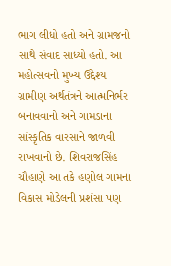ભાગ લીધો હતો અને ગ્રામજનો સાથે સંવાદ સાધ્યો હતો. આ મહોત્સવનો મુખ્ય ઉદ્દેશ્ય ગ્રામીણ અર્થતંત્રને આત્મનિર્ભર બનાવવાનો અને ગામડાના સાંસ્કૃતિક વારસાને જાળવી રાખવાનો છે. શિવરાજસિંહ ચૌહાણે આ તકે હણોલ ગામના વિકાસ મોડેલની પ્રશંસા પણ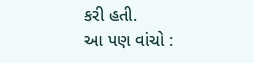કરી હતી.
આ પણ વાંચો :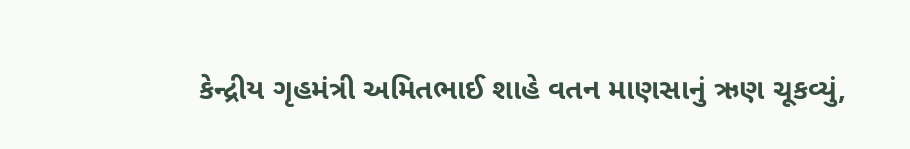કેન્દ્રીય ગૃહમંત્રી અમિતભાઈ શાહે વતન માણસાનું ઋણ ચૂકવ્યું,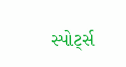સ્પોર્ટ્સ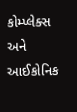કોમ્પ્લેક્સ અને આઈકોનિક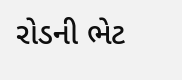રોડની ભેટ